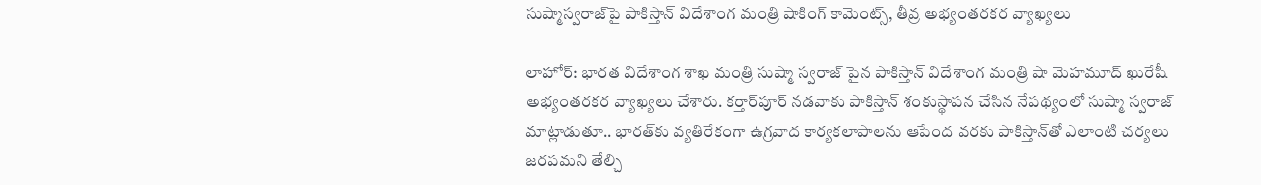సుష్మాస్వరాజ్‌పై పాకిస్తాన్ విదేశాంగ మంత్రి షాకింగ్ కామెంట్స్, తీవ్ర అభ్యంతరకర వ్యాఖ్యలు

లాహోర్: భారత విదేశాంగ శాఖ మంత్రి సుష్మా స్వరాజ్ పైన పాకిస్తాన్ విదేశాంగ మంత్రి షా మెహమూద్ ఖురేషీ అభ్యంతరకర వ్యాఖ్యలు చేశారు. కర్తార్‌పూర్ నడవాకు పాకిస్తాన్ శంకుస్థాపన చేసిన నేపథ్యంలో సుష్మా స్వరాజ్ మాట్లాడుతూ.. భారత్‌కు వ్యతిరేకంగా ఉగ్రవాద కార్యకలాపాలను ఆపేంద వరకు పాకిస్తాన్‌తో ఎలాంటి చర్యలు జరపమని తేల్చి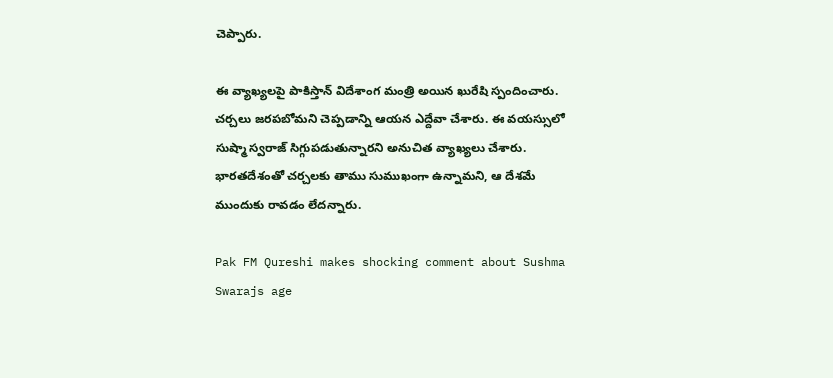చెప్పారు.

ఈ వ్యాఖ్యలపై పాకిస్తాన్ విదేశాంగ మంత్రి అయిన ఖురేషి స్పందించారు. చర్చలు జరపబోమని చెప్పడాన్ని ఆయన ఎద్దేవా చేశారు. ఈ వయస్సులో సుష్మా స్వరాజ్ సిగ్గుపడుతున్నారని అనుచిత వ్యాఖ్యలు చేశారు. భారతదేశంతో చర్చలకు తాము సుముఖంగా ఉన్నామని, ఆ దేశమే ముందుకు రావడం లేదన్నారు.

Pak FM Qureshi makes shocking comment about Sushma Swarajs age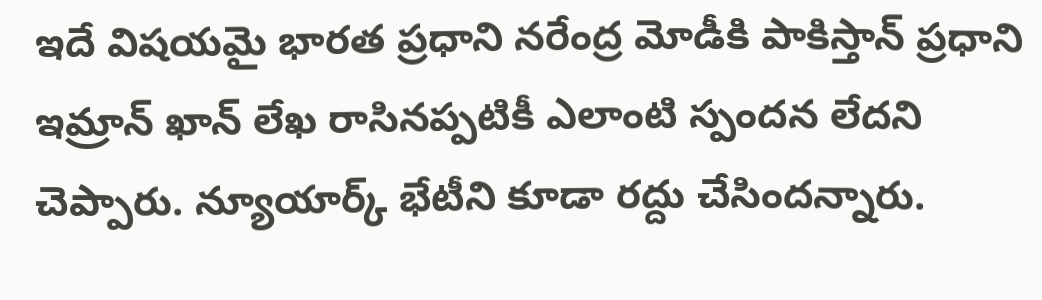ఇదే విషయమై భారత ప్రధాని నరేంద్ర మోడీకి పాకిస్తాన్ ప్రధాని ఇమ్రాన్ ఖాన్ లేఖ రాసినప్పటికీ ఎలాంటి స్పందన లేదని చెప్పారు. న్యూయార్క్ భేటీని కూడా రద్దు చేసిందన్నారు.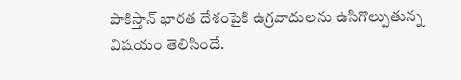పాకిస్తాన్ భారత దేశంపైకి ఉగ్రవాదులను ఉసిగొల్పుతున్న విషయం తెలిసిందే.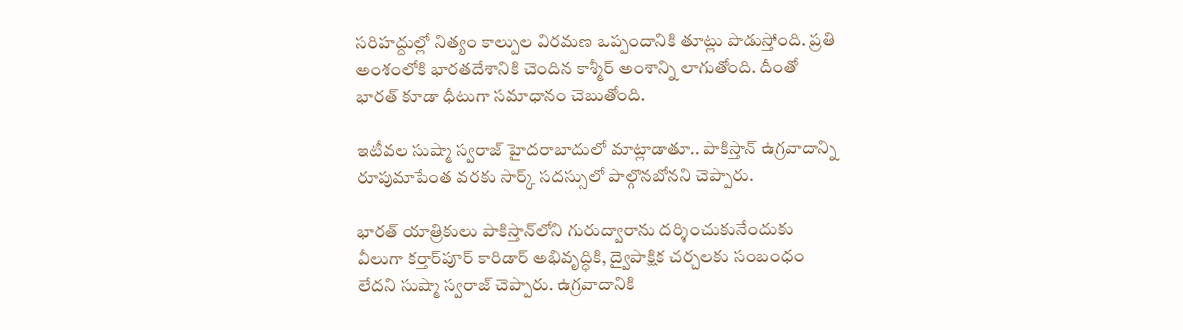సరిహద్దుల్లో నిత్యం కాల్పుల విరమణ ఒప్పందానికి తూట్లు పొడుస్తోంది. ప్రతి అంశంలోకి భారతదేశానికి చెందిన కాశ్మీర్ అంశాన్ని లాగుతోంది. దీంతో భారత్ కూడా ధీటుగా సమాధానం చెబుతోంది.

ఇటీవల సుష్మా స్వరాజ్ హైదరాబాదులో మాట్లాడాతూ.. పాకిస్తాన్ ఉగ్రవాదాన్ని రూపుమాపేంత వరకు సార్క్ సదస్సులో పాల్గొనబోనని చెప్పారు.

భారత్ యాత్రికులు పాకిస్తాన్‌లోని గురుద్వారాను దర్శించుకునేందుకు వీలుగా కర్తార్‌పూర్ కారిడార్ అభివృద్ధికి, ద్వైపాక్షిక చర్చలకు సంబంధం లేదని సుష్మా స్వరాజ్ చెప్పారు. ఉగ్రవాదానికి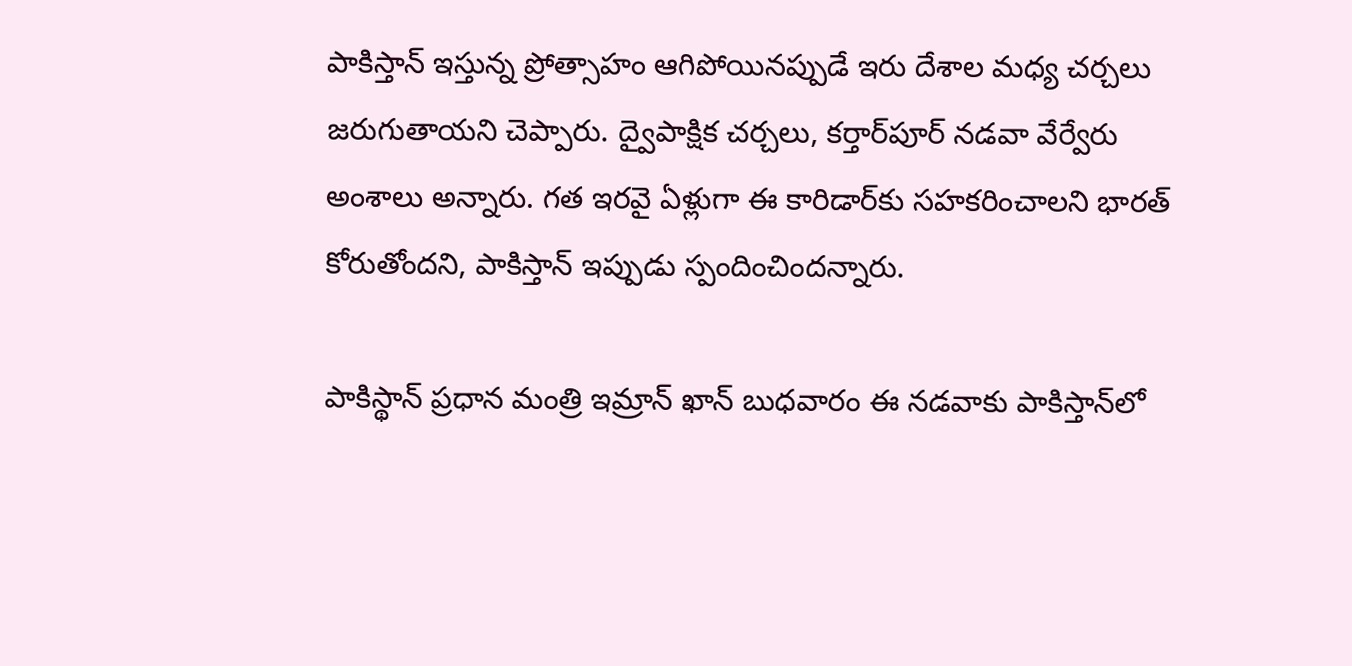పాకిస్తాన్ ఇస్తున్న ప్రోత్సాహం ఆగిపోయినప్పుడే ఇరు దేశాల మధ్య చర్చలు జరుగుతాయని చెప్పారు. ద్వైపాక్షిక చర్చలు, కర్తార్‌పూర్ నడవా వేర్వేరు అంశాలు అన్నారు. గత ఇరవై ఏళ్లుగా ఈ కారిడార్‌కు సహకరించాలని భారత్ కోరుతోందని, పాకిస్తాన్ ఇప్పుడు స్పందించిందన్నారు.

పాకిస్థాన్ ప్రధాన మంత్రి ఇమ్రాన్‌ ఖాన్‌ బుధవారం ఈ నడవాకు పాకిస్తాన్‌లో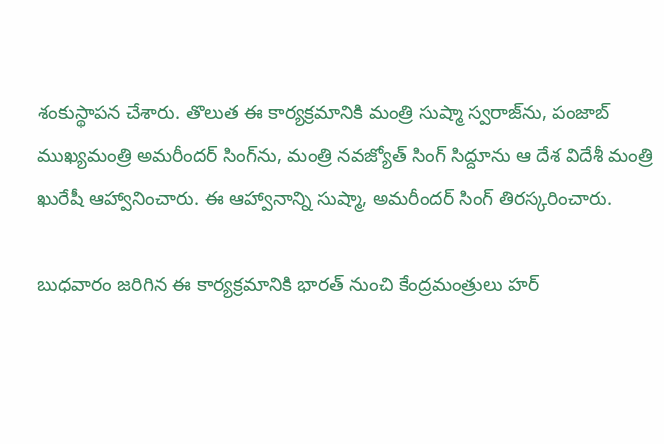శంకుస్థాపన చేశారు. తొలుత ఈ కార్యక్రమానికి మంత్రి సుష్మా స్వరాజ్‌ను, పంజాబ్‌ ముఖ్యమంత్రి అమరీందర్‌ సింగ్‌ను, మంత్రి నవజ్యోత్‌ సింగ్‌ సిద్దూను ఆ దేశ విదేశీ మంత్రి ఖురేషీ ఆహ్వానించారు. ఈ ఆహ్వానాన్ని సుష్మా, అమరీందర్‌ సింగ్‌ తిరస్కరించారు.

బుధవారం జరిగిన ఈ కార్యక్రమానికి భారత్‌ నుంచి కేంద్రమంత్రులు హర్‌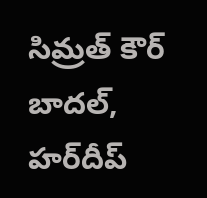సిమ్రత్‌ కౌర్‌ బాదల్‌, హర్‌దీప్‌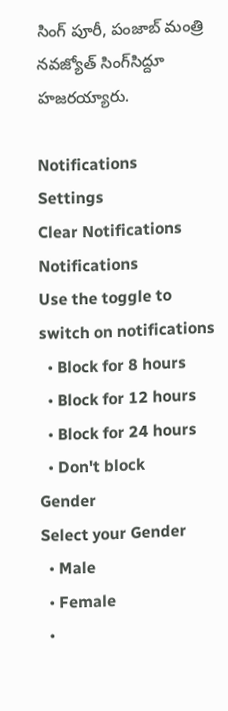సింగ్‌ పూరీ, పంజాబ్‌ మంత్రి నవజ్యోత్‌ సింగ్‌సిద్దూ హజరయ్యారు.

Notifications
Settings
Clear Notifications
Notifications
Use the toggle to switch on notifications
  • Block for 8 hours
  • Block for 12 hours
  • Block for 24 hours
  • Don't block
Gender
Select your Gender
  • Male
  • Female
  •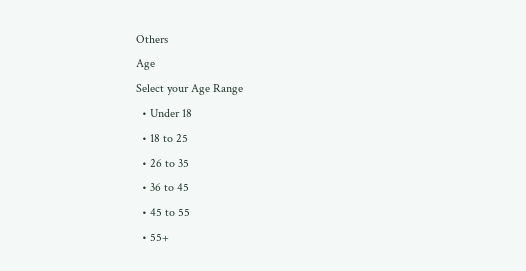Others
Age
Select your Age Range
  • Under 18
  • 18 to 25
  • 26 to 35
  • 36 to 45
  • 45 to 55
  • 55+